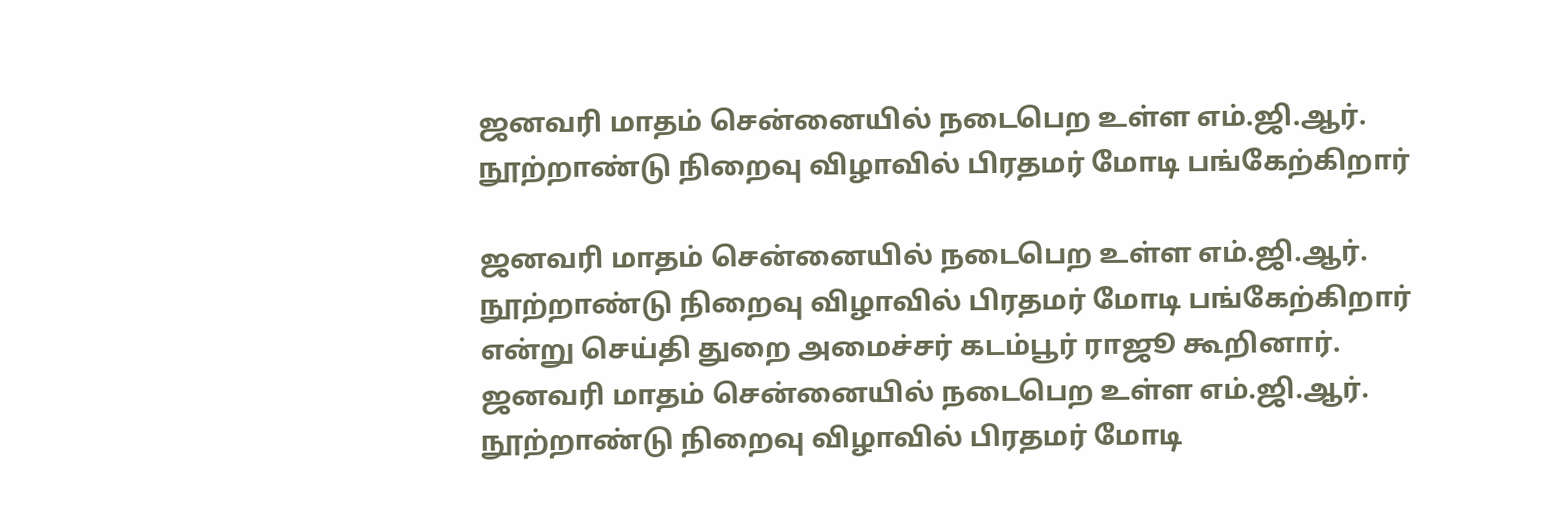ஜனவரி மாதம் சென்னையில் நடைபெற உள்ள எம்.ஜி.ஆர். நூற்றாண்டு நிறைவு விழாவில் பிரதமர் மோடி பங்கேற்கிறார்

ஜனவரி மாதம் சென்னையில் நடைபெற உள்ள எம்.ஜி.ஆர். நூற்றாண்டு நிறைவு விழாவில் பிரதமர் மோடி பங்கேற்கிறார் என்று செய்தி துறை அமைச்சர் கடம்பூர் ராஜூ கூறினார்.
ஜனவரி மாதம் சென்னையில் நடைபெற உள்ள எம்.ஜி.ஆர். நூற்றாண்டு நிறைவு விழாவில் பிரதமர் மோடி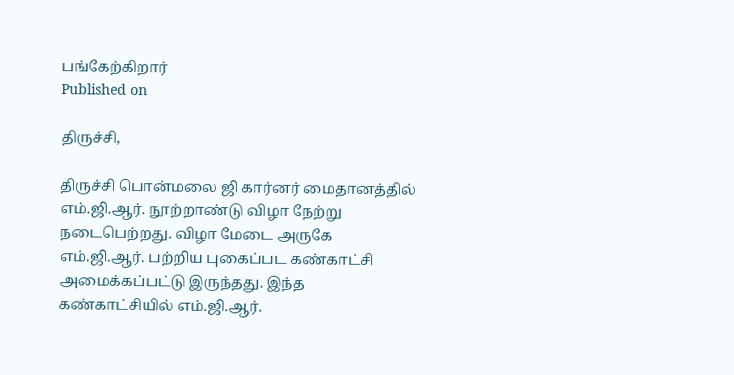பங்கேற்கிறார்
Published on

திருச்சி,

திருச்சி பொன்மலை ஜி கார்னர் மைதானத்தில் எம்.ஜி.ஆர். நூற்றாண்டு விழா நேற்று நடைபெற்றது. விழா மேடை அருகே எம்.ஜி.ஆர். பற்றிய புகைப்பட கண்காட்சி அமைக்கப்பட்டு இருந்தது. இந்த கண்காட்சியில் எம்.ஜி.ஆர்.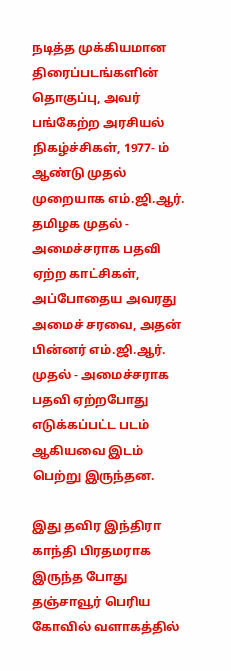நடித்த முக்கியமான திரைப்படங்களின் தொகுப்பு, அவர் பங்கேற்ற அரசியல் நிகழ்ச்சிகள், 1977- ம் ஆண்டு முதல் முறையாக எம்.ஜி.ஆர். தமிழக முதல் - அமைச்சராக பதவி ஏற்ற காட்சிகள், அப்போதைய அவரது அமைச் சரவை, அதன் பின்னர் எம்.ஜி.ஆர். முதல் - அமைச்சராக பதவி ஏற்றபோது எடுக்கப்பட்ட படம் ஆகியவை இடம் பெற்று இருந்தன.

இது தவிர இந்திரா காந்தி பிரதமராக இருந்த போது தஞ்சாவூர் பெரிய கோவில் வளாகத்தில்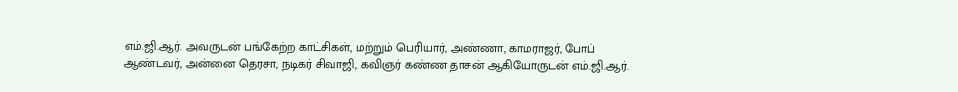எம்.ஜி.ஆர். அவருடன் பங்கேற்ற காட்சிகள், மற்றும் பெரியார், அண்ணா, காமராஜர், போப் ஆண்டவர், அன்னை தெரசா, நடிகர் சிவாஜி, கவிஞர் கண்ண தாசன் ஆகியோருடன் எம்.ஜி.ஆர்.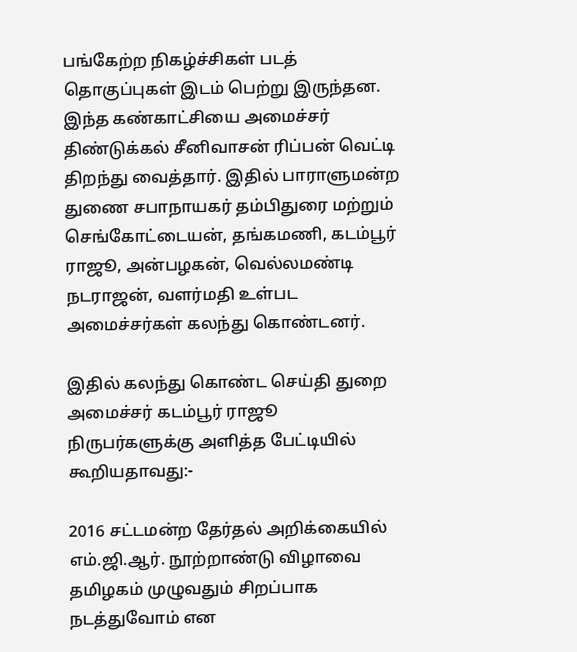பங்கேற்ற நிகழ்ச்சிகள் படத் தொகுப்புகள் இடம் பெற்று இருந்தன. இந்த கண்காட்சியை அமைச்சர் திண்டுக்கல் சீனிவாசன் ரிப்பன் வெட்டி திறந்து வைத்தார். இதில் பாராளுமன்ற துணை சபாநாயகர் தம்பிதுரை மற்றும் செங்கோட்டையன், தங்கமணி, கடம்பூர் ராஜூ, அன்பழகன், வெல்லமண்டி நடராஜன், வளர்மதி உள்பட அமைச்சர்கள் கலந்து கொண்டனர்.

இதில் கலந்து கொண்ட செய்தி துறை அமைச்சர் கடம்பூர் ராஜூ நிருபர்களுக்கு அளித்த பேட்டியில் கூறியதாவது:-

2016 சட்டமன்ற தேர்தல் அறிக்கையில் எம்.ஜி.ஆர். நூற்றாண்டு விழாவை தமிழகம் முழுவதும் சிறப்பாக நடத்துவோம் என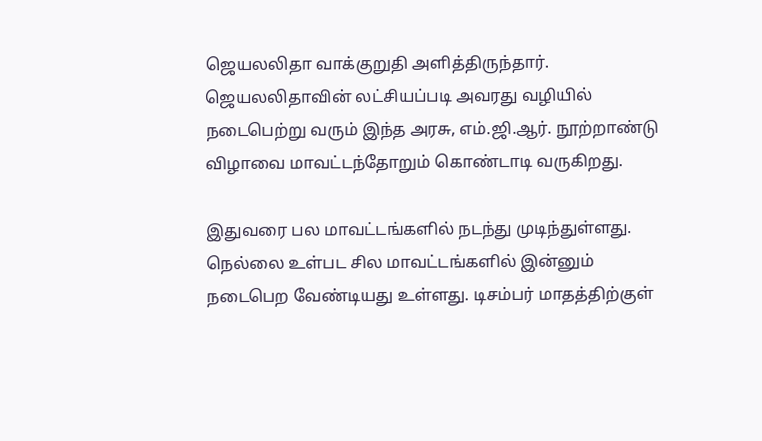ஜெயலலிதா வாக்குறுதி அளித்திருந்தார். ஜெயலலிதாவின் லட்சியப்படி அவரது வழியில் நடைபெற்று வரும் இந்த அரசு, எம்.ஜி.ஆர். நூற்றாண்டு விழாவை மாவட்டந்தோறும் கொண்டாடி வருகிறது.

இதுவரை பல மாவட்டங்களில் நடந்து முடிந்துள்ளது. நெல்லை உள்பட சில மாவட்டங்களில் இன்னும் நடைபெற வேண்டியது உள்ளது. டிசம்பர் மாதத்திற்குள்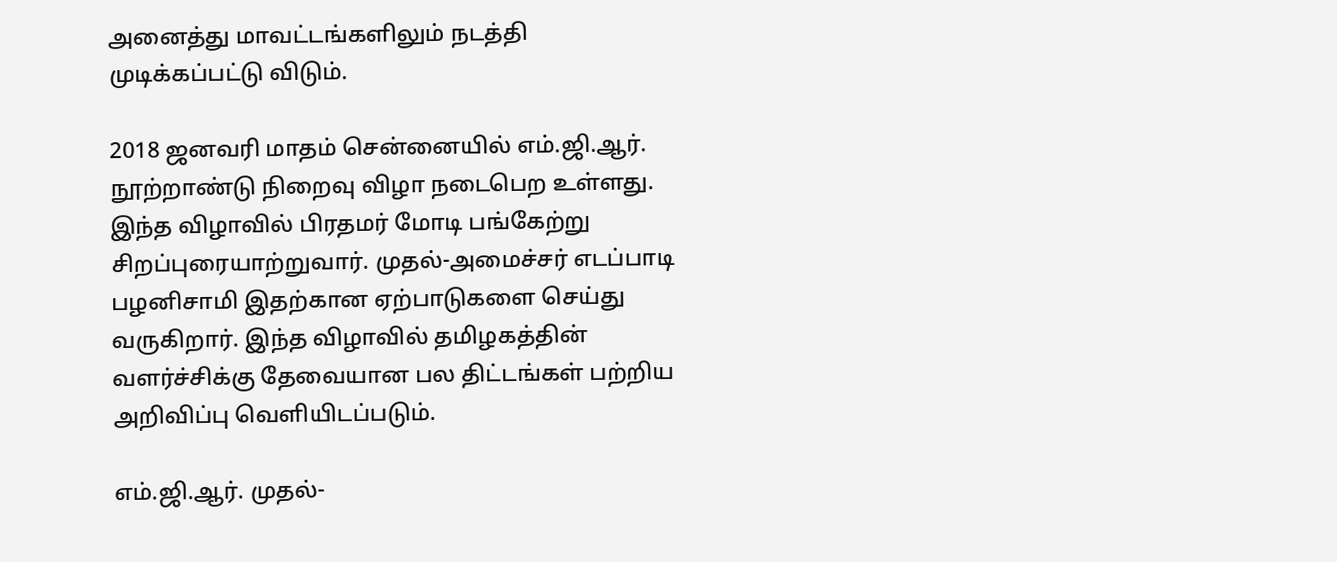அனைத்து மாவட்டங்களிலும் நடத்தி முடிக்கப்பட்டு விடும்.

2018 ஜனவரி மாதம் சென்னையில் எம்.ஜி.ஆர். நூற்றாண்டு நிறைவு விழா நடைபெற உள்ளது. இந்த விழாவில் பிரதமர் மோடி பங்கேற்று சிறப்புரையாற்றுவார். முதல்-அமைச்சர் எடப்பாடி பழனிசாமி இதற்கான ஏற்பாடுகளை செய்து வருகிறார். இந்த விழாவில் தமிழகத்தின் வளர்ச்சிக்கு தேவையான பல திட்டங்கள் பற்றிய அறிவிப்பு வெளியிடப்படும்.

எம்.ஜி.ஆர். முதல்-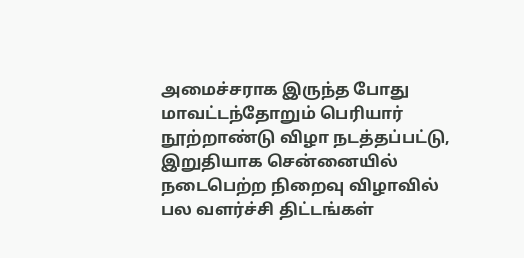அமைச்சராக இருந்த போது மாவட்டந்தோறும் பெரியார் நூற்றாண்டு விழா நடத்தப்பட்டு, இறுதியாக சென்னையில் நடைபெற்ற நிறைவு விழாவில் பல வளர்ச்சி திட்டங்கள்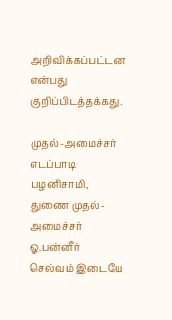அறிவிக்கப்பட்டன என்பது குறிப்பிடத்தக்கது.

முதல்-அமைச்சர் எடப்பாடி பழனிசாமி, துணை முதல்-அமைச்சர் ஓ.பன்னீர் செல்வம் இடையே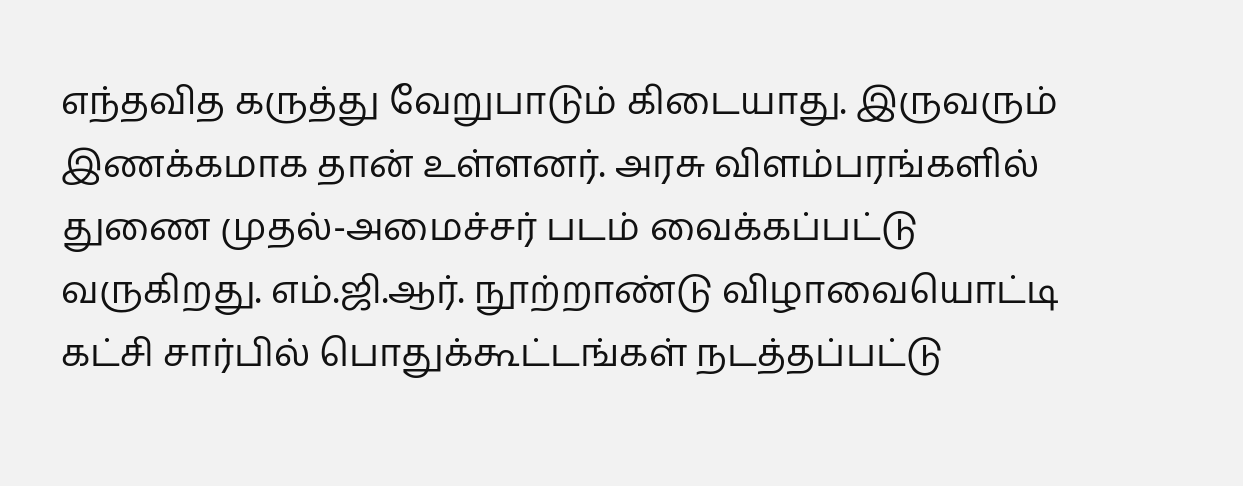எந்தவித கருத்து வேறுபாடும் கிடையாது. இருவரும் இணக்கமாக தான் உள்ளனர். அரசு விளம்பரங்களில் துணை முதல்-அமைச்சர் படம் வைக்கப்பட்டு வருகிறது. எம்.ஜி.ஆர். நூற்றாண்டு விழாவையொட்டி கட்சி சார்பில் பொதுக்கூட்டங்கள் நடத்தப்பட்டு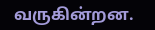வருகின்றன.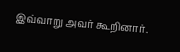இவ்வாறு அவர் கூறினார்.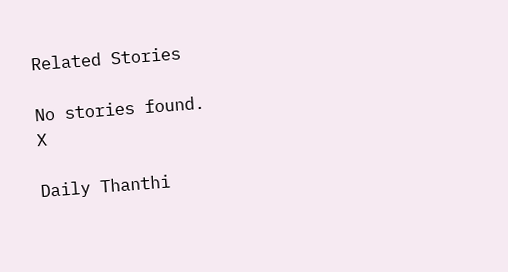Related Stories

No stories found.
X

Daily Thanthi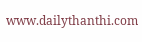www.dailythanthi.com